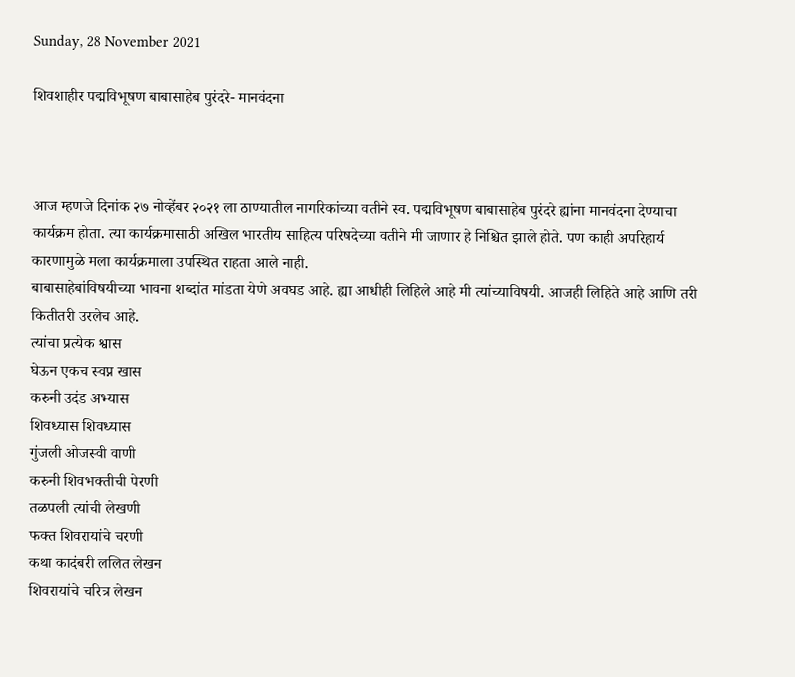Sunday, 28 November 2021

शिवशाहीर पद्मविभूषण बाबासाहेब पुरंदरे- मानवंदना



आज म्हणजे दिनांक २७ नोव्हेंबर २०२१ ला ठाण्यातील नागरिकांच्या वतीने स्व. पद्मविभूषण बाबासाहेब पुरंदरे ह्यांना मानवंदना देण्याचा कार्यक्रम होता. त्या कार्यक्रमासाठी अखिल भारतीय साहित्य परिषदेच्या वतीने मी जाणार हे निश्चित झाले होते. पण काही अपरिहार्य कारणामुळे मला कार्यक्रमाला उपस्थित राहता आले नाही.
बाबासाहेबांविषयीच्या भावना शब्दांत मांडता येणे अवघड आहे. ह्या आधीही लिहिले आहे मी त्यांच्याविषयी. आजही लिहिते आहे आणि तरी कितीतरी उरलेच आहे.
त्यांचा प्रत्येक श्वास
घेऊन एकच स्वप्न खास
करुनी उदंड अभ्यास
शिवध्यास शिवध्यास
गुंजली ओजस्वी वाणी
करुनी शिवभक्तीची पेरणी
तळपली त्यांची लेखणी
फक्त शिवरायांचे चरणी
कथा कादंबरी ललित लेखन
शिवरायांचे चरित्र लेखन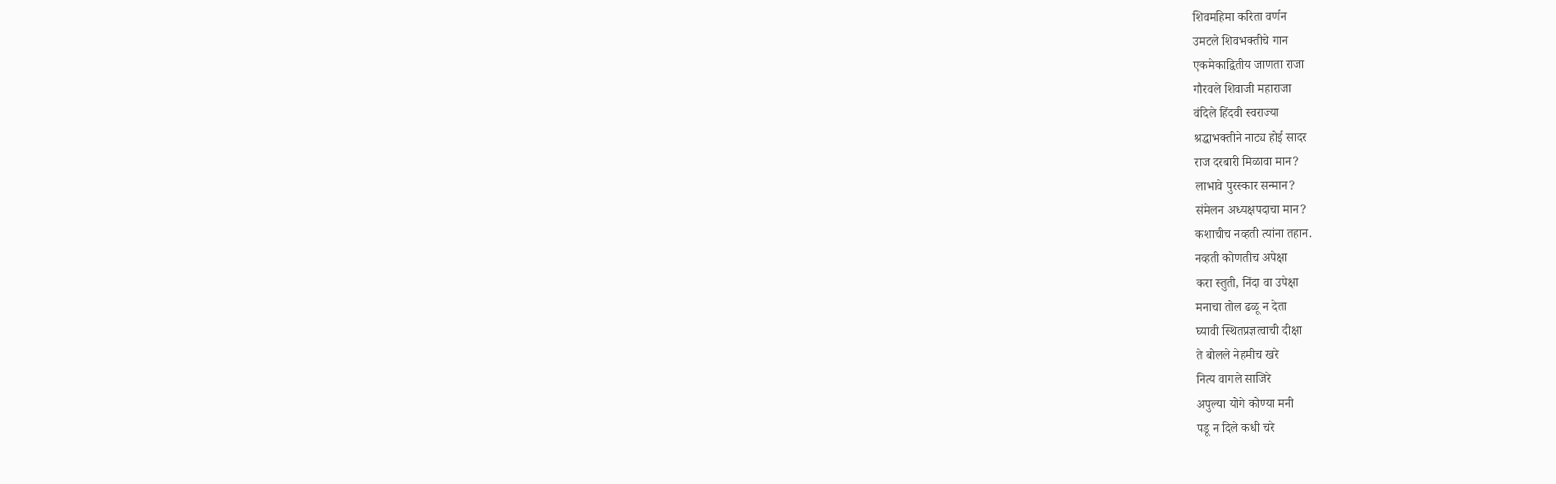शिवमहिमा करिता वर्णन
उमटले शिवभक्तीचे गान
एकमेकाद्वितीय जाणता राजा
गौरवले शिवाजी महाराजा
वंदिले हिंदवी स्वराज्या
श्रद्धाभक्तीने नाट्य होई सादर
राज दरबारी मिळावा मान?
लाभावे पुरस्कार सन्मान?
संमेलन अध्यक्षपदाचा मान?
कशाचीच नव्हती त्यांना तहान.
नव्हती कोणतीच अपेक्षा
करा स्तुती, निंदा वा उपेक्षा
मनाचा तोल ढळू न देता
घ्यावी स्थितप्रज्ञत्वाची दीक्षा
ते बोलले नेहमीच खरे
नित्य वागले साजिरे
अपुल्या योगे कोण्या मनी
पडू न दिले कधी चरे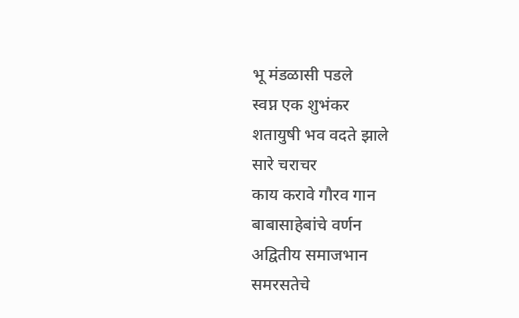भू मंडळासी पडले
स्वप्न एक शुभंकर
शतायुषी भव वदते झाले
सारे चराचर
काय करावे गौरव गान
बाबासाहेबांचे वर्णन
अद्वितीय समाजभान
समरसतेचे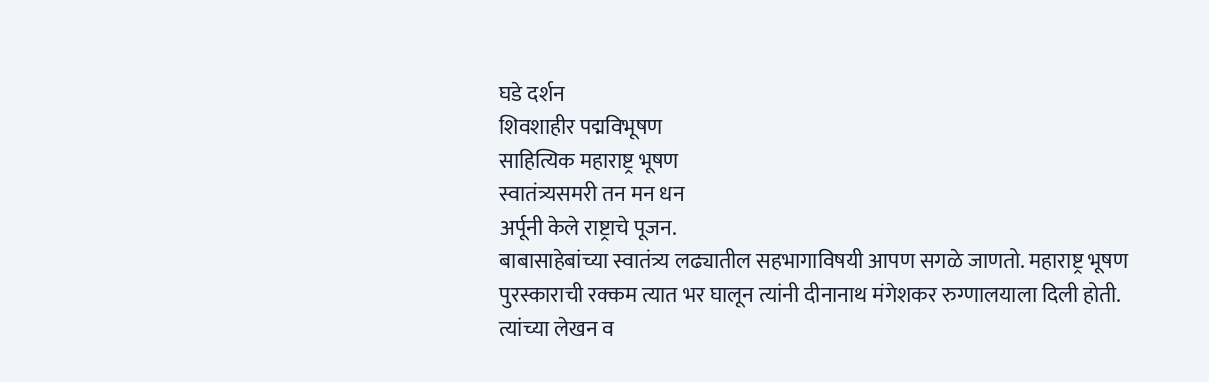घडे दर्शन
शिवशाहीर पद्मविभूषण
साहित्यिक महाराष्ट्र भूषण
स्वातंत्र्यसमरी तन मन धन
अर्पूनी केले राष्ट्राचे पूजन.
बाबासाहेबांच्या स्वातंत्र्य लढ्यातील सहभागाविषयी आपण सगळे जाणतो. महाराष्ट्र भूषण पुरस्काराची रक्कम त्यात भर घालून त्यांनी दीनानाथ मंगेशकर रुग्णालयाला दिली होती. त्यांच्या लेखन व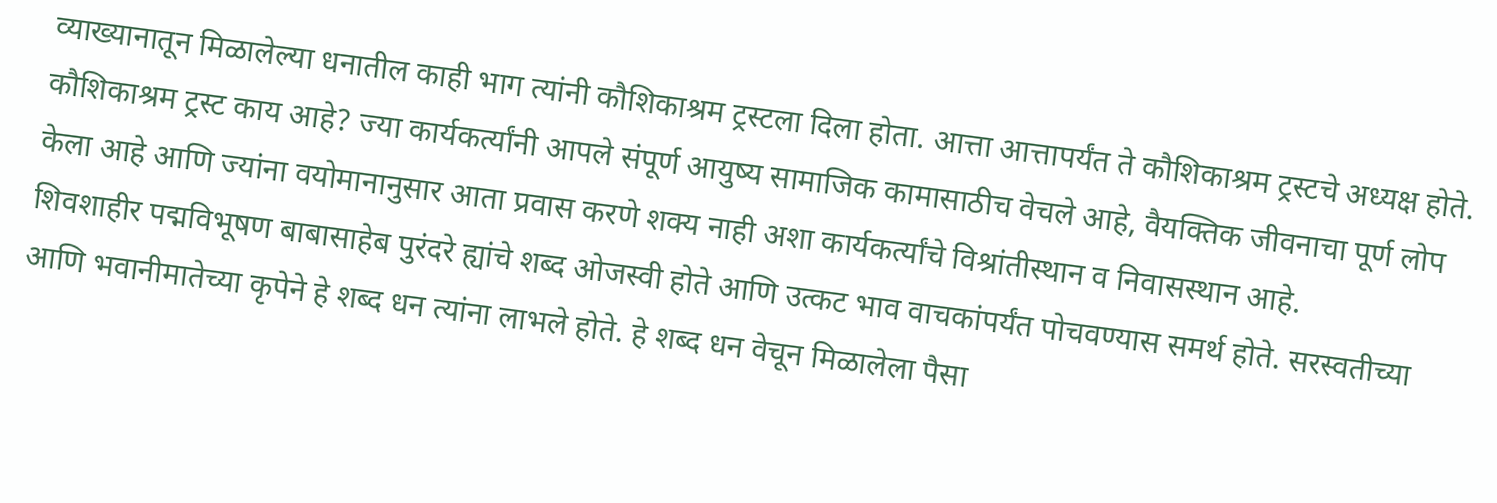व्याख्यानातून मिळालेल्या धनातील काही भाग त्यांनी कौशिकाश्रम ट्रस्टला दिला होता. आत्ता आत्तापर्यंत ते कौशिकाश्रम ट्रस्टचे अध्यक्ष होते.
कौशिकाश्रम ट्रस्ट काय आहे? ज्या कार्यकर्त्यांनी आपले संपूर्ण आयुष्य सामाजिक कामासाठीच वेचले आहे, वैयक्तिक जीवनाचा पूर्ण लोप केला आहे आणि ज्यांना वयोमानानुसार आता प्रवास करणे शक्य नाही अशा कार्यकर्त्यांचे विश्रांतीस्थान व निवासस्थान आहे.
शिवशाहीर पद्मविभूषण बाबासाहेब पुरंदरे ह्यांचे शब्द ओजस्वी होते आणि उत्कट भाव वाचकांपर्यंत पोचवण्यास समर्थ होते. सरस्वतीच्या आणि भवानीमातेच्या कृपेने हे शब्द धन त्यांना लाभले होते. हे शब्द धन वेचून मिळालेला पैसा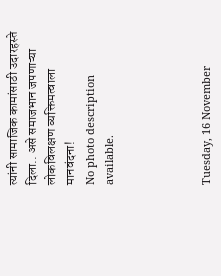त्यांनी सामाजिक कामांसाठी उदारहस्ते दिला.. असे समाजभान जपणाऱ्या लोकविलक्षण व्यक्तिमत्वाला मानवंदना!
No photo description available.




Tuesday, 16 November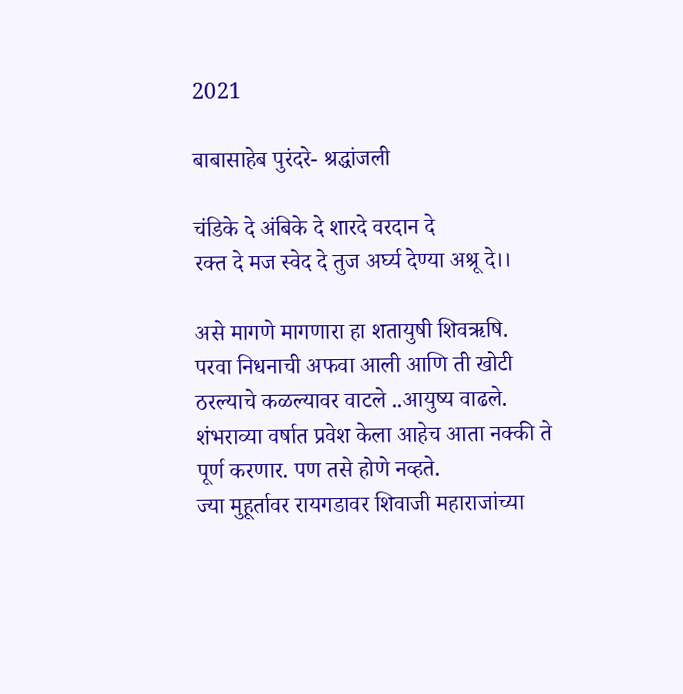2021

बाबासाहेब पुरंदरे- श्रद्धांजली

चंडिके दे अंबिके दे शारदे वरदान दे
रक्त दे मज स्वेद दे तुज अर्घ्य देण्या अश्रू दे।।

असे मागणे मागणारा हा शतायुषी शिवऋषि.
परवा निधनाची अफवा आली आणि ती खोटी ठरल्याचे कळल्यावर वाटले ..आयुष्य वाढले. शंभराव्या वर्षात प्रवेश केला आहेच आता नक्की ते पूर्ण करणार. पण तसे होणे नव्हते.
ज्या मुहूर्तावर रायगडावर शिवाजी महाराजांच्या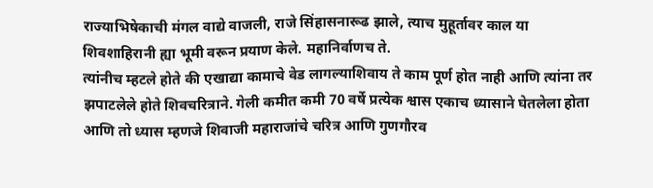राज्याभिषेकाची मंगल वाद्ये वाजली, राजे सिंहासनारूढ झाले, त्याच मुहूर्तावर काल या शिवशाहिरानी ह्या भूमी वरून प्रयाण केले. महानिर्वाणच ते.
त्यांनीच म्हटले होते की एखाद्या कामाचे वेड लागल्याशिवाय ते काम पूर्ण होत नाही आणि त्यांना तर झपाटलेले होते शिवचरित्राने. गेली कमीत कमी 70 वर्षे प्रत्येक श्वास एकाच ध्यासाने घेतलेला होता आणि तो ध्यास म्हणजे शिवाजी महाराजांचे चरित्र आणि गुणगौरव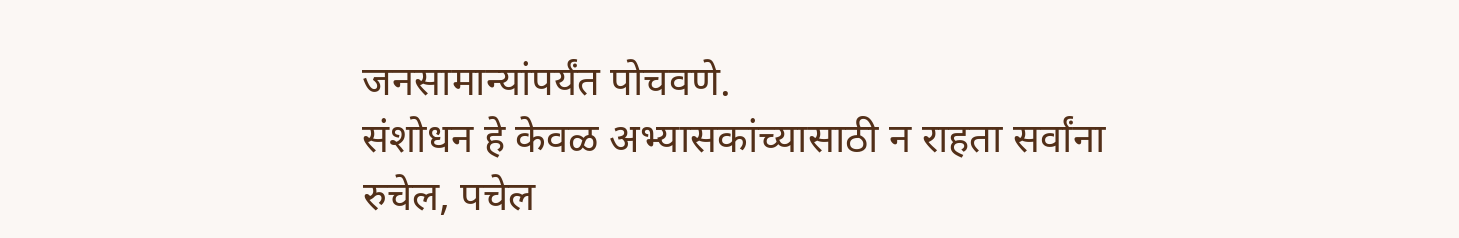जनसामान्यांपर्यंत पोचवणे.
संशोधन हे केवळ अभ्यासकांच्यासाठी न राहता सर्वांना रुचेल, पचेल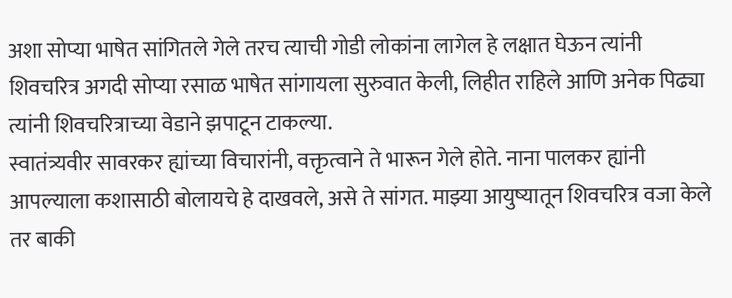अशा सोप्या भाषेत सांगितले गेले तरच त्याची गोडी लोकांना लागेल हे लक्षात घेऊन त्यांनी शिवचरित्र अगदी सोप्या रसाळ भाषेत सांगायला सुरुवात केली, लिहीत राहिले आणि अनेक पिढ्या त्यांनी शिवचरित्राच्या वेडाने झपाटून टाकल्या.
स्वातंत्र्यवीर सावरकर ह्यांच्या विचारांनी, वक्तृत्वाने ते भारून गेले होते. नाना पालकर ह्यांनी आपल्याला कशासाठी बोलायचे हे दाखवले, असे ते सांगत. माझ्या आयुष्यातून शिवचरित्र वजा केले तर बाकी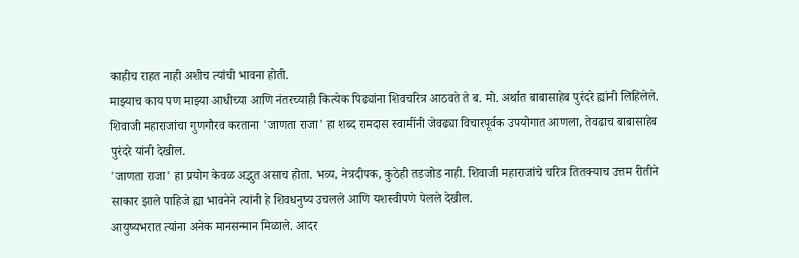काहीच राहत नाही अशीच त्यांची भावना होती.
माझ्याच काय पण माझ्या आधीच्या आणि नंतरच्याही कित्येक पिढ्यांना शिवचरित्र आठवते ते ब. मो. अर्थात बाबासाहेब पुरंदरे ह्यांनी लिहिलेले. शिवाजी महाराजांचा गुणगौरव करताना 'जाणता राजा' हा शब्द रामदास स्वामींनी जेवढ्या विचारपूर्वक उपयोगात आणला, तेवढाच बाबासाहेब पुरंदरे यांनी देखील.
'जाणता राजा' हा प्रयोग केवळ अद्भुत असाच होता. भव्य, नेत्रदीपक, कुठेही तडजोड नाही. शिवाजी महाराजांचे चरित्र तितक्याच उत्तम रीतीने साकार झाले पाहिजे ह्या भावनेने त्यांनी हे शिवधनुष्य उचलले आणि यशस्वीपणे पेलले देखील.
आयुष्यभरात त्यांना अनेक मानसन्मान मिळाले. आदर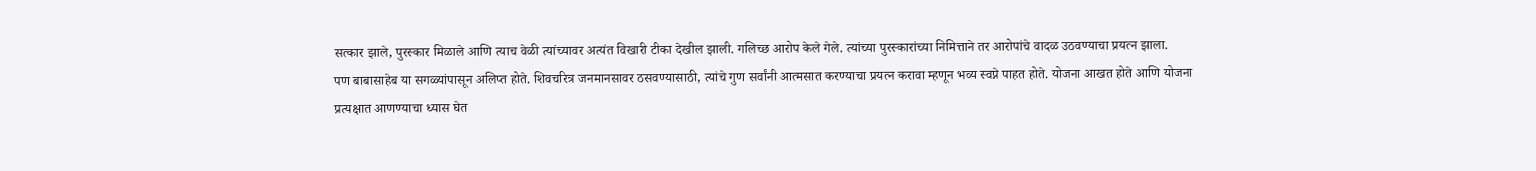सत्कार झाले, पुरस्कार मिळाले आणि त्याच वेळी त्यांच्यावर अत्यंत विखारी टीका देखील झाली. गलिच्छ आरोप केले गेले. त्यांच्या पुरस्कारांच्या निमित्ताने तर आरोपांचे वादळ उठवण्याचा प्रयत्न झाला.
पण बाबासाहेब या सगळ्यांपासून अलिप्त होते. शिवचरित्र जनमानसावर ठसवण्यासाठी, त्यांचे गुण सर्वांनी आत्मसात करण्याचा प्रयत्न करावा म्हणून भव्य स्वप्ने पाहत होते. योजना आखत होते आणि योजना प्रत्यक्षात आणण्याचा ध्यास घेत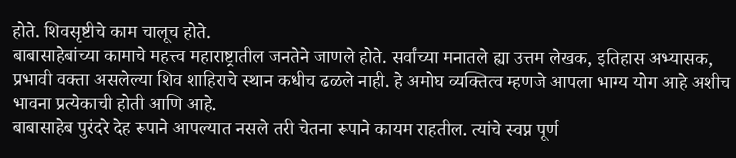होते. शिवसृष्टीचे काम चालूच होते.
बाबासाहेबांच्या कामाचे महत्त्व महाराष्ट्रातील जनतेने जाणले होते. सर्वांच्या मनातले ह्या उत्तम लेखक, इतिहास अभ्यासक, प्रभावी वक्ता असलेल्या शिव शाहिराचे स्थान कधीच ढळले नाही. हे अमोघ व्यक्तित्व म्हणजे आपला भाग्य योग आहे अशीच भावना प्रत्येकाची होती आणि आहे.
बाबासाहेब पुरंदरे देह रूपाने आपल्यात नसले तरी चेतना रूपाने कायम राहतील. त्यांचे स्वप्न पूर्ण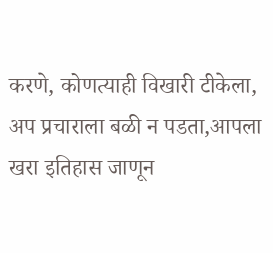करणे, कोणत्याही विखारी टीकेला, अप प्रचाराला बळी न पडता,आपला खरा इतिहास जाणून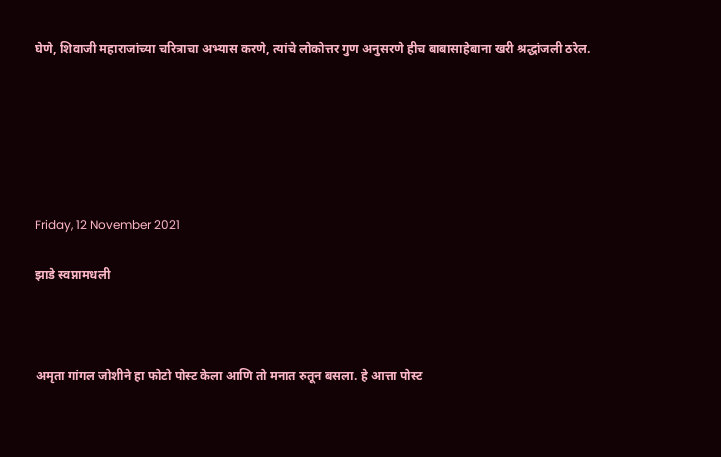घेणे, शिवाजी महाराजांच्या चरित्राचा अभ्यास करणे, त्यांचे लोकोत्तर गुण अनुसरणे हीच बाबासाहेबाना खरी श्रद्धांजली ठरेल.






Friday, 12 November 2021

झाडे स्वप्नामधली



अमृता गांगल जोशीने हा फोटो पोस्ट केला आणि तो मनात रुतून बसला. हे आत्ता पोस्ट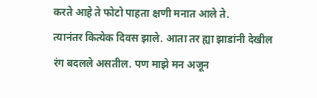करते आहे ते फोटो पाहता क्षणी मनात आले ते.
त्यानंतर कित्येक दिवस झाले. आता तर ह्या झाडांनी देखील रंग बदलले असतील. पण माझे मन अजून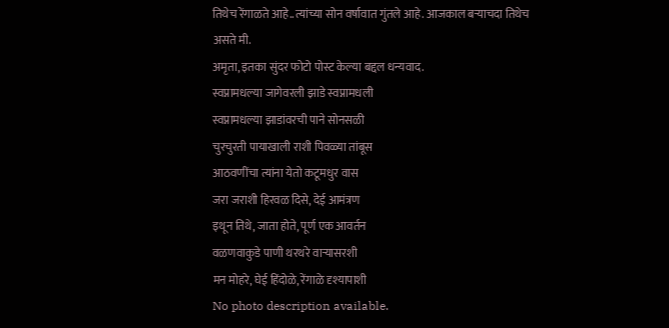तिथेच रेंगाळते आहे..त्यांच्या सोन वर्षावात गुंतले आहे. आजकाल बऱ्याचदा तिथेच असते मी.
अमृता, इतका सुंदर फोटो पोस्ट केल्या बद्दल धन्यवाद.
स्वप्नामधल्या जागेवरली झाडे स्वप्नामधली
स्वप्नामधल्या झाडांवरची पाने सोनसळी
चुरचुरती पायाखाली राशी पिवळ्या तांबूस
आठवणींचा त्यांना येतो कटूमधुर वास
जरा जराशी हिरवळ दिसे, देई आमंत्रण
इथून तिथे, जाता होते, पूर्ण एक आवर्तन
वळणवाकुडे पाणी थरथरे वाऱ्यासरशी
मन मोहरे, घेई हिंदोळे, रेंगाळे दृश्यापाशी
No photo description available.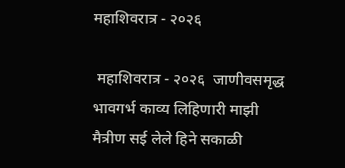महाशिवरात्र - २०२६

 महाशिवरात्र - २०२६  जाणीवसमृद्ध भावगर्भ काव्य लिहिणारी माझी मैत्रीण सई लेले हिने सकाळी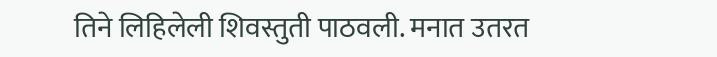तिने लिहिलेली शिवस्तुती पाठवली. मनात उतरत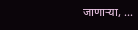जाणाऱ्या, ...